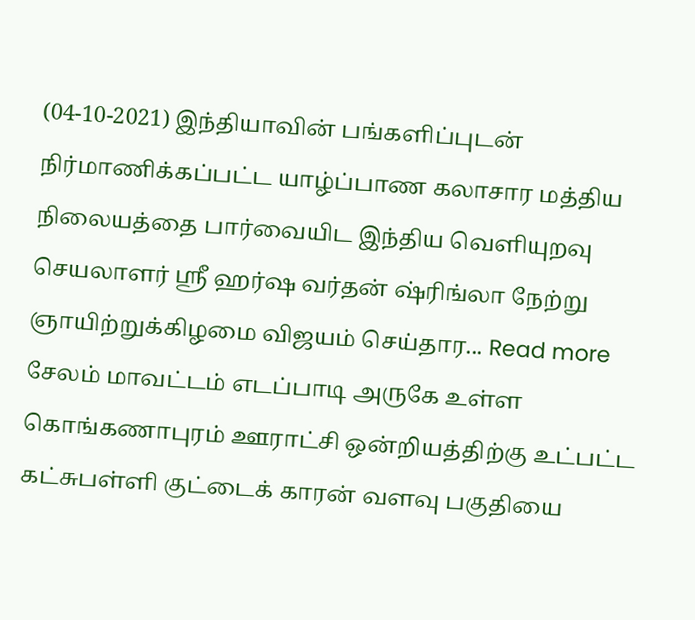(04-10-2021) இந்தியாவின் பங்களிப்புடன் நிர்மாணிக்கப்பட்ட யாழ்ப்பாண கலாசார மத்திய நிலையத்தை பார்வையிட இந்திய வெளியுறவு செயலாளர் ஸ்ரீ ஹர்ஷ வர்தன் ஷ்ரிங்லா நேற்று ஞாயிற்றுக்கிழமை விஜயம் செய்தார... Read more
சேலம் மாவட்டம் எடப்பாடி அருகே உள்ள கொங்கணாபுரம் ஊராட்சி ஒன்றியத்திற்கு உட்பட்ட கட்சுபள்ளி குட்டைக் காரன் வளவு பகுதியை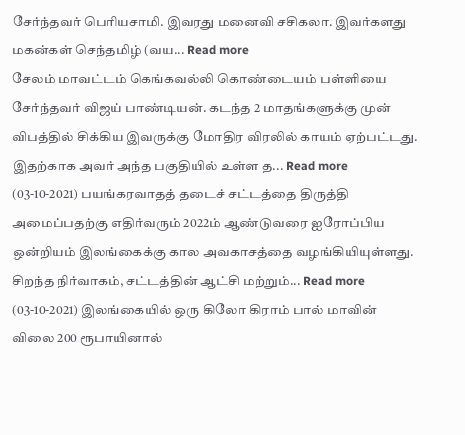சேர்ந்தவர் பெரியசாமி. இவரது மனைவி சசிகலா. இவர்களது மகன்கள் செந்தமிழ் (வய... Read more
சேலம் மாவட்டம் கெங்கவல்லி கொண்டையம் பள்ளியை சேர்ந்தவர் விஜய் பாண்டியன். கடந்த 2 மாதங்களுக்கு முன் விபத்தில் சிக்கிய இவருக்கு மோதிர விரலில் காயம் ஏற்பட்டது. இதற்காக அவர் அந்த பகுதியில் உள்ள த... Read more
(03-10-2021) பயங்கரவாதத் தடைச் சட்டத்தை திருத்தி அமைப்பதற்கு எதிர்வரும் 2022ம் ஆண்டுவரை ஐரோப்பிய ஒன்றியம் இலங்கைக்கு கால அவகாசத்தை வழங்கியியுள்ளது. சிறந்த நிர்வாகம், சட்டத்தின் ஆட்சி மற்றும்... Read more
(03-10-2021) இலங்கையில் ஒரு கிலோ கிராம் பால் மாவின் விலை 200 ரூபாயினால்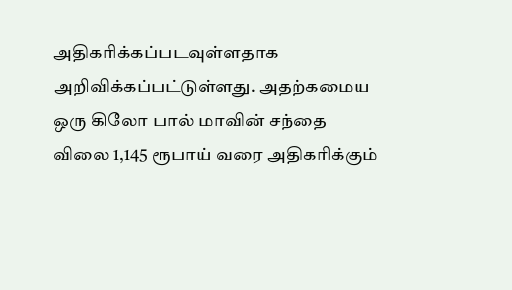அதிகரிக்கப்படவுள்ளதாக அறிவிக்கப்பட்டுள்ளது. அதற்கமைய ஒரு கிலோ பால் மாவின் சந்தை விலை 1,145 ரூபாய் வரை அதிகரிக்கும்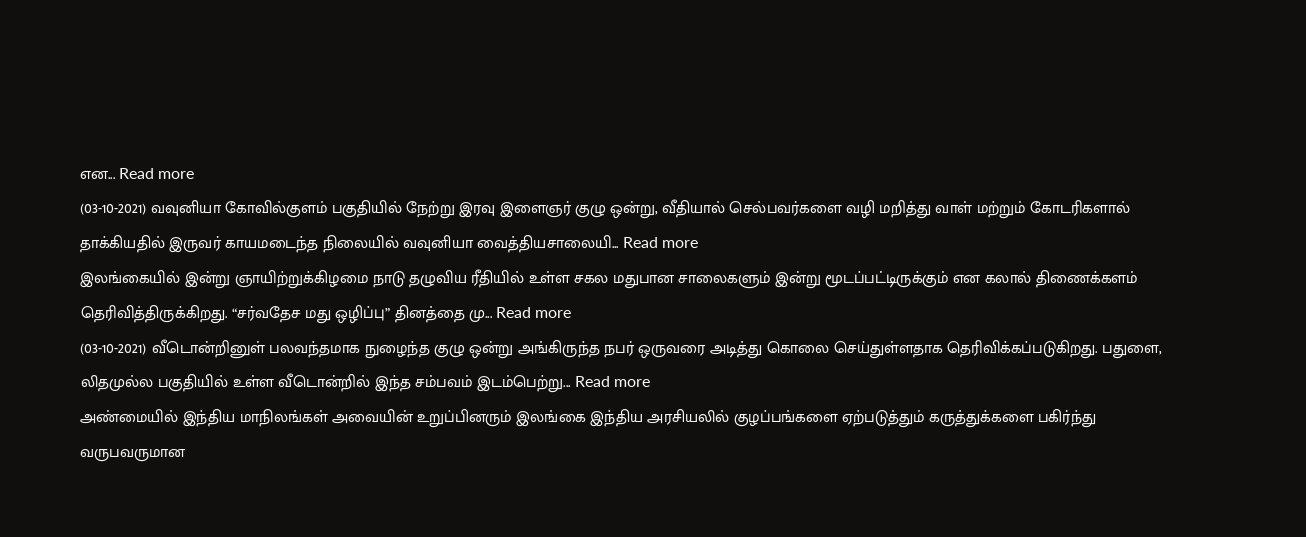என... Read more
(03-10-2021) வவுனியா கோவில்குளம் பகுதியில் நேற்று இரவு இளைஞர் குழு ஒன்று, வீதியால் செல்பவர்களை வழி மறித்து வாள் மற்றும் கோடரிகளால் தாக்கியதில் இருவர் காயமடைந்த நிலையில் வவுனியா வைத்தியசாலையி... Read more
இலங்கையில் இன்று ஞாயிற்றுக்கிழமை நாடு தழுவிய ரீதியில் உள்ள சகல மதுபான சாலைகளும் இன்று மூடப்பட்டிருக்கும் என கலால் திணைக்களம் தெரிவித்திருக்கிறது. “சர்வதேச மது ஒழிப்பு” தினத்தை மு... Read more
(03-10-2021) வீடொன்றினுள் பலவந்தமாக நுழைந்த குழு ஒன்று அங்கிருந்த நபர் ஒருவரை அடித்து கொலை செய்துள்ளதாக தெரிவிக்கப்படுகிறது. பதுளை, லிதமுல்ல பகுதியில் உள்ள வீடொன்றில் இந்த சம்பவம் இடம்பெற்று... Read more
அண்மையில் இந்திய மாநிலங்கள் அவையின் உறுப்பினரும் இலங்கை இந்திய அரசியலில் குழப்பங்களை ஏற்படுத்தும் கருத்துக்களை பகிர்ந்து வருபவருமான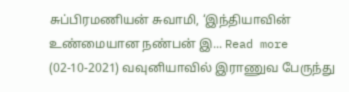சுப்பிரமணியன் சுவாமி, ‘இந்தியாவின் உண்மையான நண்பன் இ... Read more
(02-10-2021) வவுனியாவில் இராணுவ பேருந்து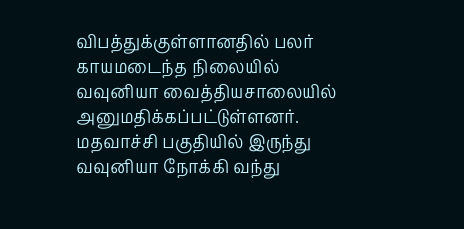விபத்துக்குள்ளானதில் பலர் காயமடைந்த நிலையில் வவுனியா வைத்தியசாலையில் அனுமதிக்கப்பட்டுள்ளனர். மதவாச்சி பகுதியில் இருந்து வவுனியா நோக்கி வந்து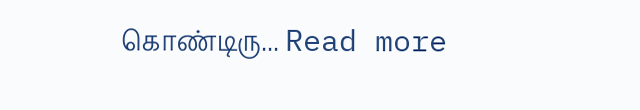கொண்டிரு... Read more